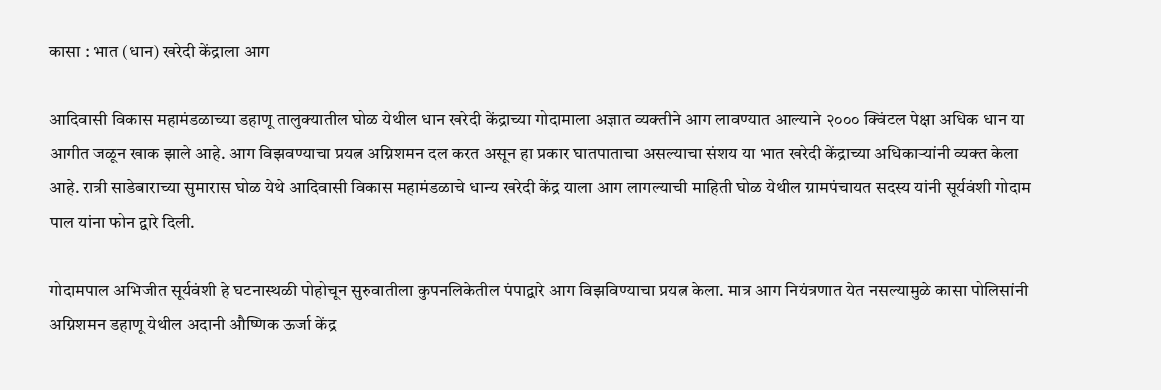कासा : भात (धान) खरेदी केंद्राला आग

आदिवासी विकास महामंडळाच्या डहाणू तालुक्यातील घोळ येथील धान खरेदी केंद्राच्या गोदामाला अज्ञात व्यक्तीने आग लावण्यात आल्याने २००० क्विंटल पेक्षा अधिक धान या आगीत जळून खाक झाले आहे. आग विझवण्याचा प्रयत्न अग्निशमन दल करत असून हा प्रकार घातपाताचा असल्याचा संशय या भात खरेदी केंद्राच्या अधिकाऱ्यांनी व्यक्त केला आहे. रात्री साडेबाराच्या सुमारास घोळ येथे आदिवासी विकास महामंडळाचे धान्य खरेदी केंद्र याला आग लागल्याची माहिती घोळ येथील ग्रामपंचायत सदस्य यांनी सूर्यवंशी गोदाम पाल यांना फोन द्वारे दिली.

गोदामपाल अभिजीत सूर्यवंशी हे घटनास्थळी पोहोचून सुरुवातीला कुपनलिकेतील पंपाद्वारे आग विझविण्याचा प्रयत्न केला. मात्र आग नियंत्रणात येत नसल्यामुळे कासा पोलिसांनी अग्निशमन डहाणू येथील अदानी औष्णिक ऊर्जा केंद्र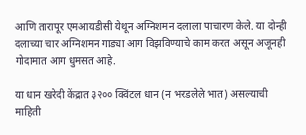आणि तारापूर एमआयडीसी येथून अग्निशमन दलाला पाचारण केले. या दोन्ही दलाच्या चार अग्निशमन गाड्या आग विझविण्याचे काम करत असून अजूनही गोदामात आग धुमसत आहे.

या धान खरेदी केंद्रात ३२०० क्विंटल धान (न भरडलेले भात) असल्याची माहिती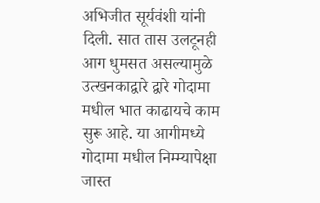अभिजीत सूर्यवंशी यांनी दिली. सात तास उलटूनही आग धुमसत असल्यामुळे उत्खनकाद्वारे द्वारे गोदामा मधील भात काढायचे काम सुरू आहे. या आगीमध्ये गोदामा मधील निम्म्यापेक्षा जास्त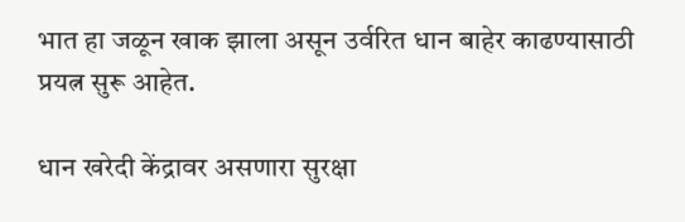भात हा जळून खाक झाला असून उर्वरित धान बाहेर काढण्यासाठी प्रयत्न सुरू आहेत.

धान खरेदी केंद्रावर असणारा सुरक्षा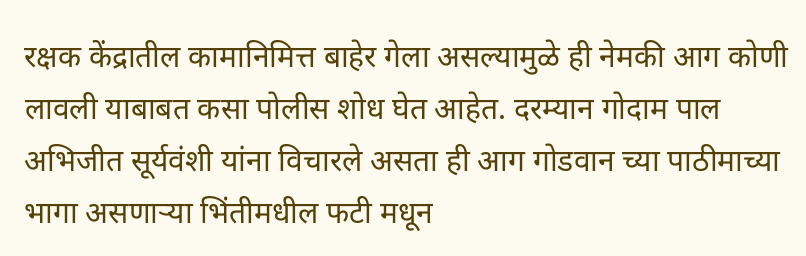रक्षक केंद्रातील कामानिमित्त बाहेर गेला असल्यामुळे ही नेमकी आग कोणी लावली याबाबत कसा पोलीस शोध घेत आहेत. दरम्यान गोदाम पाल अभिजीत सूर्यवंशी यांना विचारले असता ही आग गोडवान च्या पाठीमाच्या भागा असणाऱ्या भिंतीमधील फटी मधून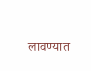लावण्यात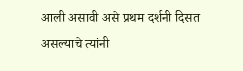आली असावी असे प्रथम दर्शनी दिसत असल्याचे त्यांनी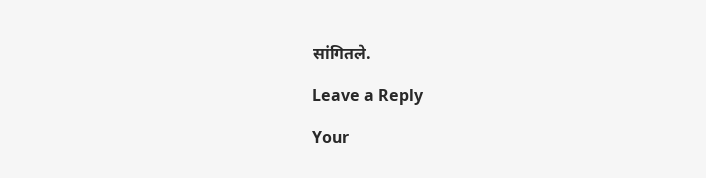सांगितले.

Leave a Reply

Your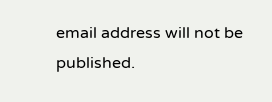email address will not be published.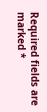Required fields are marked *